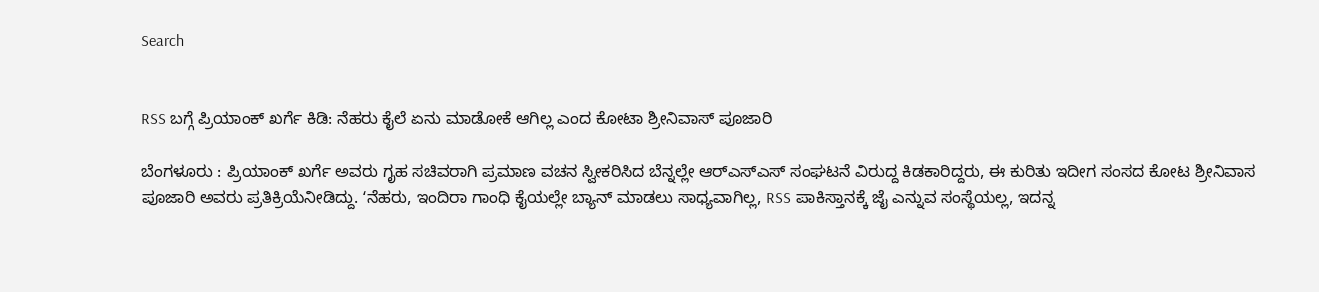Search


RSS ಬಗ್ಗೆ ಪ್ರಿಯಾಂಕ್‌ ಖರ್ಗೆ ಕಿಡಿ: ನೆಹರು ಕೈಲೆ ಏನು ಮಾಡೋಕೆ ಆಗಿಲ್ಲ ಎಂದ ಕೋಟಾ ಶ್ರೀನಿವಾಸ್‌ ಪೂಜಾರಿ

ಬೆಂಗಳೂರು : ಪ್ರಿಯಾಂಕ್‌ ಖರ್ಗೆ ಅವರು ಗೃಹ ಸಚಿವರಾಗಿ ಪ್ರಮಾಣ ವಚನ ಸ್ವೀಕರಿಸಿದ ಬೆನ್ನಲ್ಲೇ ಆರ್‌ಎಸ್‌ಎಸ್‌ ಸಂಘಟನೆ ವಿರುದ್ದ ಕಿಡಕಾರಿದ್ದರು, ಈ ಕುರಿತು ಇದೀಗ ಸಂಸದ ಕೋಟ ಶ್ರೀನಿವಾಸ ಪೂಜಾರಿ ಅವರು ಪ್ರತಿಕ್ರಿಯೆನೀಡಿದ್ದು. ʻನೆಹರು, ಇಂದಿರಾ ಗಾಂಧಿ ಕೈಯಲ್ಲೇ ಬ್ಯಾನ್‌ ಮಾಡಲು ಸಾಧ್ಯವಾಗಿಲ್ಲ, RSS ಪಾಕಿಸ್ತಾನಕ್ಕೆ ಜೈ ಎನ್ನುವ ಸಂಸ್ಥೆಯಲ್ಲ, ಇದನ್ನ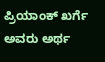ಪ್ರಿಯಾಂಕ್‌ ಖರ್ಗೆ ಅವರು ಅರ್ಥ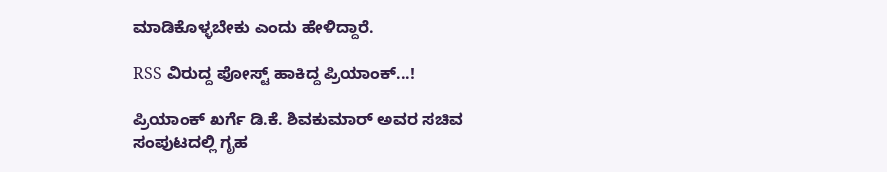ಮಾಡಿಕೊಳ್ಳಬೇಕು ಎಂದು ಹೇಳಿದ್ದಾರೆ.

RSS ವಿರುದ್ದ ಪೋಸ್ಟ್‌ ಹಾಕಿದ್ದ ಪ್ರಿಯಾಂಕ್‌...!

ಪ್ರಿಯಾಂಕ್ ಖರ್ಗೆ ಡಿ.ಕೆ. ಶಿವಕುಮಾರ್ ಅವರ ಸಚಿವ ಸಂಪುಟದಲ್ಲಿ ಗೃಹ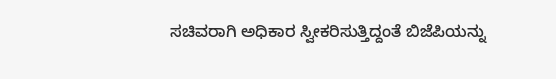ಸಚಿವರಾಗಿ ಅಧಿಕಾರ ಸ್ವೀಕರಿಸುತ್ತಿದ್ದಂತೆ ಬಿಜೆಪಿಯನ್ನು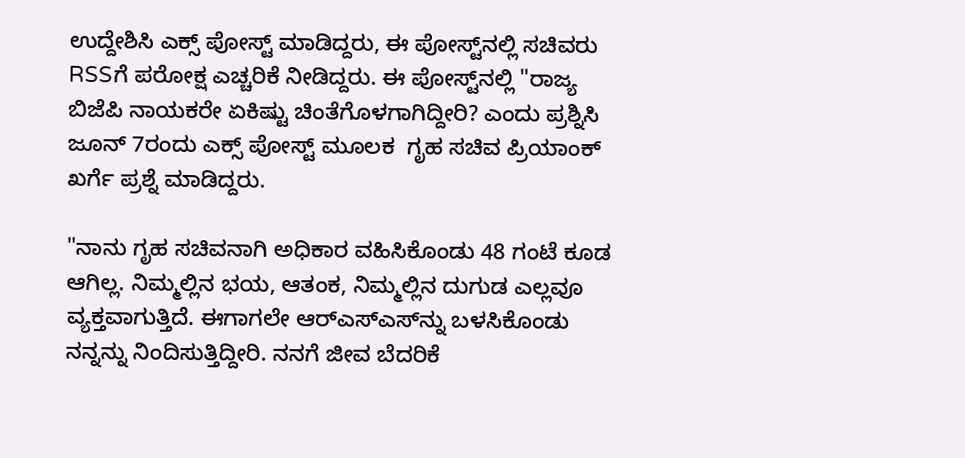ಉದ್ದೇಶಿಸಿ ಎಕ್ಸ್ ಪೋಸ್ಟ್ ಮಾಡಿದ್ದರು, ಈ ಪೋಸ್ಟ್‌ನಲ್ಲಿ ಸಚಿವರು RSSಗೆ ಪರೋಕ್ಷ ಎಚ್ಚರಿಕೆ ನೀಡಿದ್ದರು. ಈ ಪೋಸ್ಟ್‌ನಲ್ಲಿ "ರಾಜ್ಯ ಬಿಜೆಪಿ ನಾಯಕರೇ ಏಕಿಷ್ಟು ಚಿಂತೆಗೊಳಗಾಗಿದ್ದೀರಿ? ಎಂದು ಪ್ರಶ್ನಿಸಿ ಜೂನ್ 7ರಂದು ಎಕ್ಸ್ ಪೋಸ್ಟ್ ಮೂಲಕ  ಗೃಹ ಸಚಿವ ಪ್ರಿಯಾಂಕ್ ಖರ್ಗೆ ಪ್ರಶ್ನೆ ಮಾಡಿದ್ದರು.

"ನಾನು ಗೃಹ ಸಚಿವನಾಗಿ ಅಧಿಕಾರ ವಹಿಸಿಕೊಂಡು 48 ಗಂಟೆ ಕೂಡ ಆಗಿಲ್ಲ. ನಿಮ್ಮಲ್ಲಿನ ಭಯ, ಆತಂಕ, ನಿಮ್ಮಲ್ಲಿನ ದುಗುಡ ಎಲ್ಲವೂ ವ್ಯಕ್ತವಾಗುತ್ತಿದೆ. ಈಗಾಗಲೇ ಆರ್‌ಎಸ್‌ಎಸ್‌ನ್ನು ಬಳಸಿಕೊಂಡು ನನ್ನನ್ನು ನಿಂದಿಸುತ್ತಿದ್ದೀರಿ. ನನಗೆ ಜೀವ ಬೆದರಿಕೆ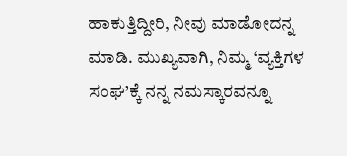ಹಾಕುತ್ತಿದ್ದೀರಿ, ನೀವು ಮಾಡೋದನ್ನ ಮಾಡಿ. ಮುಖ್ಯವಾಗಿ, ನಿಮ್ಮ ‘ವ್ಯಕ್ತಿಗಳ ಸಂಘ’ಕ್ಕೆ ನನ್ನ ನಮಸ್ಕಾರವನ್ನೂ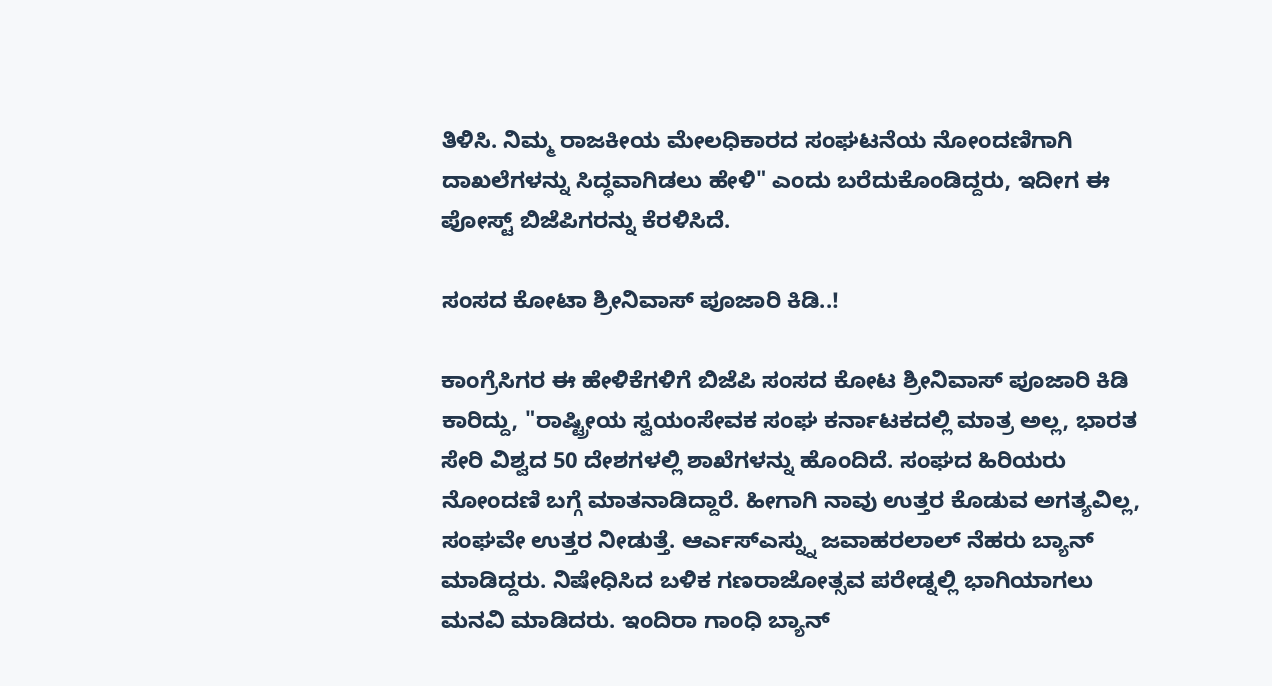ತಿಳಿಸಿ. ನಿಮ್ಮ ರಾಜಕೀಯ ಮೇಲಧಿಕಾರದ ಸಂಘಟನೆಯ ನೋಂದಣಿಗಾಗಿ ದಾಖಲೆಗಳನ್ನು ಸಿದ್ಧವಾಗಿಡಲು ಹೇಳಿ" ಎಂದು ಬರೆದುಕೊಂಡಿದ್ದರು, ಇದೀಗ ಈ ಪೋಸ್ಟ್‌ ಬಿಜೆಪಿಗರನ್ನು ಕೆರಳಿಸಿದೆ.

ಸಂಸದ ಕೋಟಾ ಶ್ರೀನಿವಾಸ್‌ ಪೂಜಾರಿ ಕಿಡಿ..!

ಕಾಂಗ್ರೆಸಿಗರ ಈ ಹೇಳಿಕೆಗಳಿಗೆ ಬಿಜೆಪಿ ಸಂಸದ ಕೋಟ ಶ್ರೀನಿವಾಸ್ ಪೂಜಾರಿ ಕಿಡಿ ಕಾರಿದ್ದು, "ರಾಷ್ಟ್ರೀಯ ಸ್ವಯಂಸೇವಕ ಸಂಘ ಕರ್ನಾಟಕದಲ್ಲಿ ಮಾತ್ರ ಅಲ್ಲ, ಭಾರತ ಸೇರಿ ವಿಶ್ವದ 50 ದೇಶಗಳಲ್ಲಿ ಶಾಖೆಗಳನ್ನು ಹೊಂದಿದೆ. ಸಂಘದ ಹಿರಿಯರು ನೋಂದಣಿ ಬಗ್ಗೆ ಮಾತನಾಡಿದ್ದಾರೆ. ಹೀಗಾಗಿ ನಾವು ಉತ್ತರ ಕೊಡುವ ಅಗತ್ಯವಿಲ್ಲ, ಸಂಘವೇ ಉತ್ತರ ನೀಡುತ್ತೆ. ಆರ್ಎಸ್ಎಸ್ನ್ನು ಜವಾಹರಲಾಲ್ ನೆಹರು ಬ್ಯಾನ್ ಮಾಡಿದ್ದರು. ನಿಷೇಧಿಸಿದ ಬಳಿಕ ಗಣರಾಜೋತ್ಸವ ಪರೇಡ್ನಲ್ಲಿ ಭಾಗಿಯಾಗಲು ಮನವಿ ಮಾಡಿದರು. ಇಂದಿರಾ ಗಾಂಧಿ ಬ್ಯಾನ್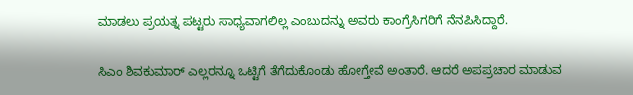ಮಾಡಲು ಪ್ರಯತ್ನ ಪಟ್ಟರು ಸಾಧ್ಯವಾಗಲಿಲ್ಲ ಎಂಬುದನ್ನು ಅವರು ಕಾಂಗ್ರೆಸಿಗರಿಗೆ ನೆನಪಿಸಿದ್ದಾರೆ.

ಸಿಎಂ ಶಿವಕುಮಾರ್ ಎಲ್ಲರನ್ನೂ ಒಟ್ಟಿಗೆ ತೆಗೆದುಕೊಂಡು ಹೋಗ್ತೇವೆ ಅಂತಾರೆ. ಆದರೆ ಅಪಪ್ರಚಾರ ಮಾಡುವ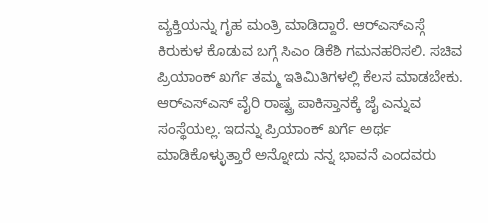ವ್ಯಕ್ತಿಯನ್ನು ಗೃಹ ಮಂತ್ರಿ ಮಾಡಿದ್ದಾರೆ. ಆರ್‌ಎಸ್‌ಎಸ್ಗೆ ಕಿರುಕುಳ ಕೊಡುವ ಬಗ್ಗೆ ಸಿಎಂ ಡಿಕೆಶಿ ಗಮನಹರಿಸಲಿ. ಸಚಿವ ಪ್ರಿಯಾಂಕ್ ಖರ್ಗೆ ತಮ್ಮ ಇತಿಮಿತಿಗಳಲ್ಲಿ ಕೆಲಸ ಮಾಡಬೇಕು. ಆರ್‌ಎಸ್‌ಎಸ್ ವೈರಿ ರಾಷ್ಟ್ರ ಪಾಕಿಸ್ತಾನಕ್ಕೆ ಜೈ ಎನ್ನುವ ಸಂಸ್ಥೆಯಲ್ಲ. ಇದನ್ನು ಪ್ರಿಯಾಂಕ್ ಖರ್ಗೆ ಅರ್ಥ ಮಾಡಿಕೊಳ್ಳುತ್ತಾರೆ ಅನ್ನೋದು ನನ್ನ ಭಾವನೆ ಎಂದವರು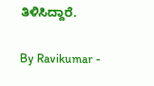ತಿಳಿಸಿದ್ದಾರೆ.

By Ravikumar -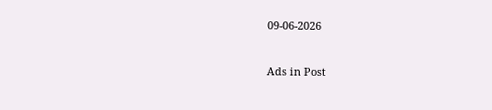09-06-2026


Ads in Post